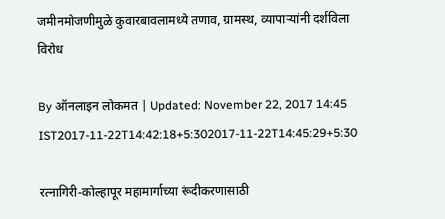जमीनमोजणीमुळे कुवारबावलामध्ये तणाव, ग्रामस्थ, व्यापाऱ्यांनी दर्शविला विरोध

By ऑनलाइन लोकमत | Updated: November 22, 2017 14:45 IST2017-11-22T14:42:18+5:302017-11-22T14:45:29+5:30

रत्नागिरी-कोल्हापूर महामार्गाच्या रूंदीकरणासाठी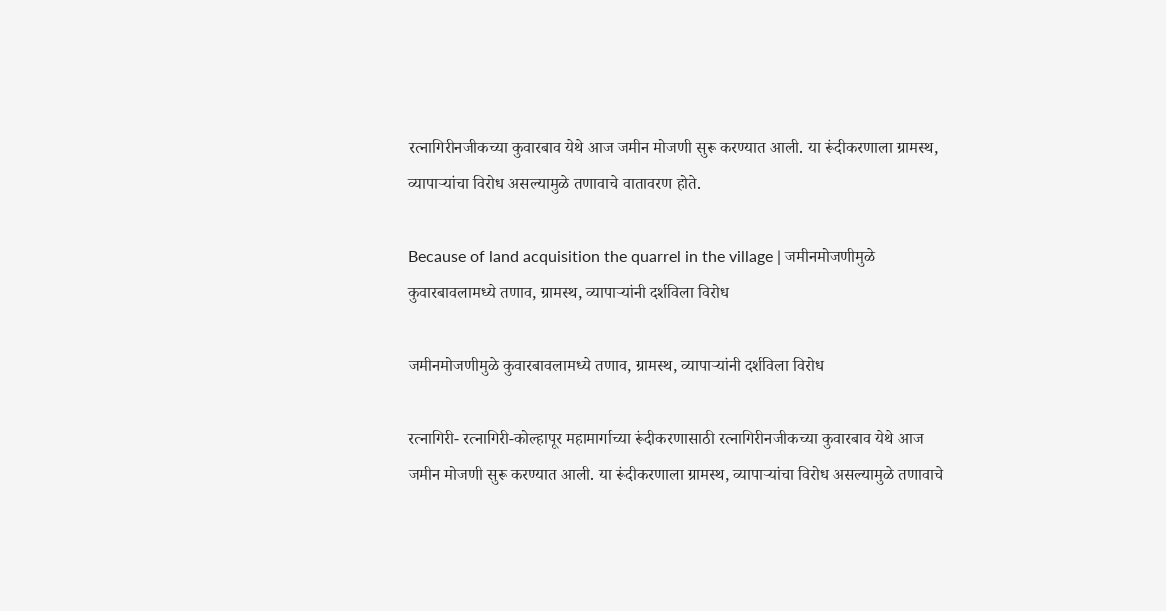रत्नागिरीनजीकच्या कुवारबाव येथे आज जमीन मोजणी सुरू करण्यात आली. या रूंदीकरणाला ग्रामस्थ, व्यापाऱ्यांचा विरोध असल्यामुळे तणावाचे वातावरण होते.

Because of land acquisition the quarrel in the village | जमीनमोजणीमुळे कुवारबावलामध्ये तणाव, ग्रामस्थ, व्यापाऱ्यांनी दर्शविला विरोध

जमीनमोजणीमुळे कुवारबावलामध्ये तणाव, ग्रामस्थ, व्यापाऱ्यांनी दर्शविला विरोध

रत्नागिरी- रत्नागिरी-कोल्हापूर महामार्गाच्या रूंदीकरणासाठी रत्नागिरीनजीकच्या कुवारबाव येथे आज जमीन मोजणी सुरू करण्यात आली. या रूंदीकरणाला ग्रामस्थ, व्यापाऱ्यांचा विरोध असल्यामुळे तणावाचे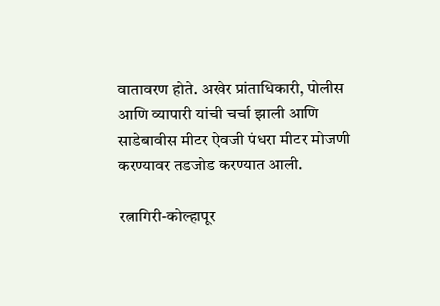वातावरण होते. अखेर प्रांताधिकारी, पोलीस आणि व्यापारी यांची चर्चा झाली आणि साडेबावीस मीटर ऐवजी पंधरा मीटर मोजणी करण्यावर तडजोड करण्यात आली.

रत्नागिरी-कोल्हापूर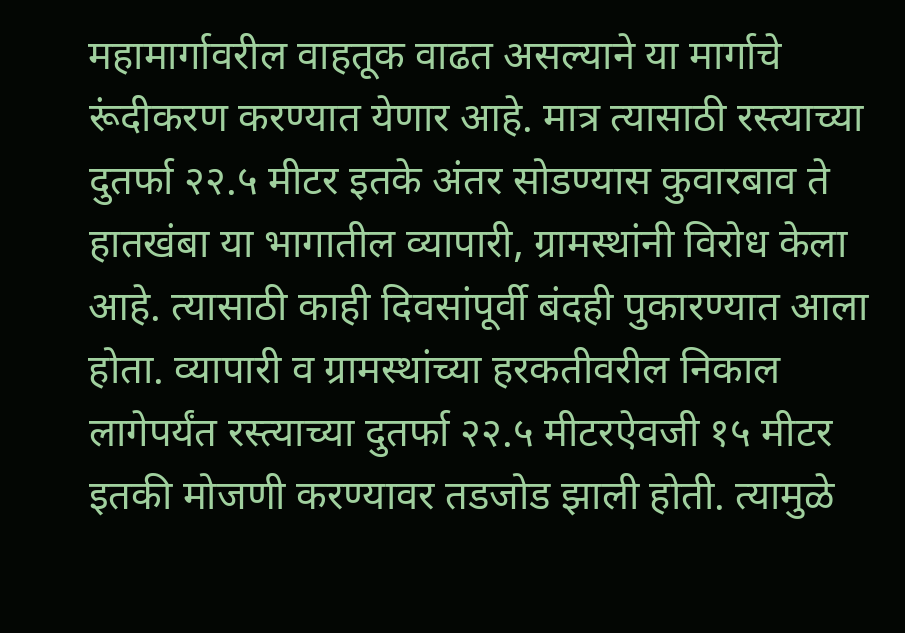महामार्गावरील वाहतूक वाढत असल्याने या मार्गाचे रूंदीकरण करण्यात येणार आहे. मात्र त्यासाठी रस्त्याच्या दुतर्फा २२.५ मीटर इतके अंतर सोडण्यास कुवारबाव ते हातखंबा या भागातील व्यापारी, ग्रामस्थांनी विरोध केला आहे. त्यासाठी काही दिवसांपूर्वी बंदही पुकारण्यात आला होता. व्यापारी व ग्रामस्थांच्या हरकतीवरील निकाल लागेपर्यंत रस्त्याच्या दुतर्फा २२.५ मीटरऐवजी १५ मीटर इतकी मोजणी करण्यावर तडजोड झाली होती. त्यामुळे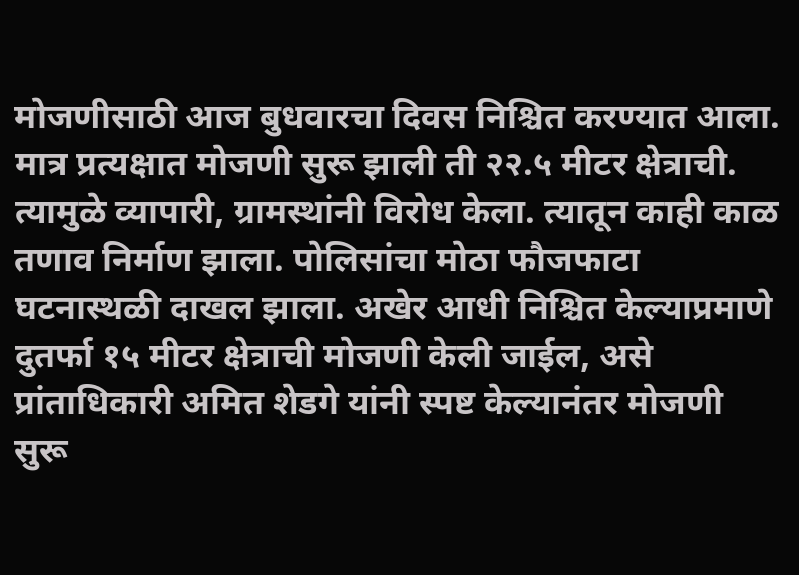मोजणीसाठी आज बुधवारचा दिवस निश्चित करण्यात आला. मात्र प्रत्यक्षात मोजणी सुरू झाली ती २२.५ मीटर क्षेत्राची. त्यामुळे व्यापारी, ग्रामस्थांनी विरोध केला. त्यातून काही काळ तणाव निर्माण झाला. पोलिसांचा मोठा फौजफाटा घटनास्थळी दाखल झाला. अखेर आधी निश्चित केल्याप्रमाणे दुतर्फा १५ मीटर क्षेत्राची मोजणी केली जाईल, असे प्रांताधिकारी अमित शेडगे यांनी स्पष्ट केल्यानंतर मोजणी सुरू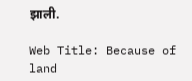झाली.

Web Title: Because of land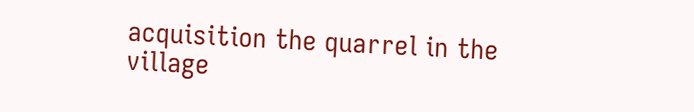acquisition the quarrel in the village